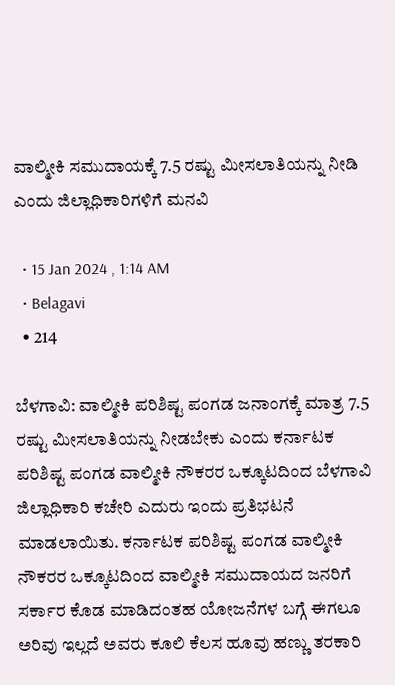ವಾಲ್ಮೀಕಿ ಸಮುದಾಯಕ್ಕೆ 7.5 ರಷ್ಟು ಮೀಸಲಾತಿಯನ್ನು ನೀಡಿ ಎಂದು ಜಿಲ್ಲಾಧಿಕಾರಿಗಳಿಗೆ ಮನವಿ

  • 15 Jan 2024 , 1:14 AM
  • Belagavi
  • 214

ಬೆಳಗಾವಿ: ವಾಲ್ಮೀಕಿ ಪರಿಶಿಷ್ಟ ಪಂಗಡ ಜನಾಂಗಕ್ಕೆ ಮಾತ್ರ 7.5 ರಷ್ಟು ಮೀಸಲಾತಿಯನ್ನು ನೀಡಬೇಕು ಎಂದು ಕರ್ನಾಟಕ ಪರಿಶಿಷ್ಟ ಪಂಗಡ ವಾಲ್ಮೀಕಿ ನೌಕರರ ಒಕ್ಕೂಟದಿಂದ ಬೆಳಗಾವಿ ಜಿಲ್ಲಾಧಿಕಾರಿ ಕಚೇರಿ ಎದುರು ಇಂದು ಪ್ರತಿಭಟನೆ ಮಾಡಲಾಯಿತು. ಕರ್ನಾಟಕ ಪರಿಶಿಷ್ಟ ಪಂಗಡ ವಾಲ್ಮೀಕಿ ನೌಕರರ ಒಕ್ಕೂಟದಿಂದ ವಾಲ್ಮೀಕಿ ಸಮುದಾಯದ ಜನರಿಗೆ ಸರ್ಕಾರ ಕೊಡ ಮಾಡಿದಂತಹ ಯೋಜನೆಗಳ ಬಗ್ಗೆ ಈಗಲೂ ಅರಿವು ಇಲ್ಲದೆ ಅವರು ಕೂಲಿ ಕೆಲಸ ಹೂವು ಹಣ್ಣು ತರಕಾರಿ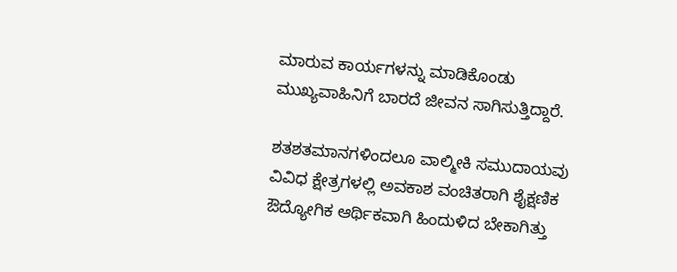ಮಾರುವ ಕಾರ್ಯಗಳನ್ನು ಮಾಡಿಕೊಂಡು ಮುಖ್ಯವಾಹಿನಿಗೆ ಬಾರದೆ ಜೀವನ ಸಾಗಿಸುತ್ತಿದ್ದಾರೆ.

ಶತಶತಮಾನಗಳಿಂದಲೂ ವಾಲ್ಮೀಕಿ ಸಮುದಾಯವು ವಿವಿಧ ಕ್ಷೇತ್ರಗಳಲ್ಲಿ ಅವಕಾಶ ವಂಚಿತರಾಗಿ ಶೈಕ್ಷಣಿಕ ಔದ್ಯೋಗಿಕ ಆರ್ಥಿಕವಾಗಿ ಹಿಂದುಳಿದ ಬೇಕಾಗಿತ್ತು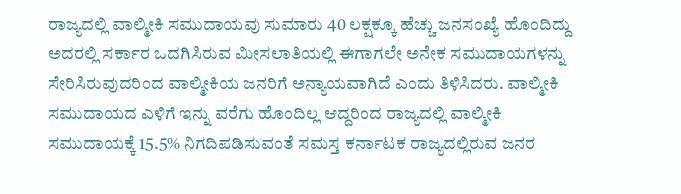ರಾಜ್ಯದಲ್ಲಿ ವಾಲ್ಮೀಕಿ ಸಮುದಾಯವು ಸುಮಾರು 40 ಲಕ್ಷಕ್ಕೂ ಹೆಚ್ಚು ಜನಸಂಖ್ಯೆ ಹೊಂದಿದ್ದು ಅದರಲ್ಲಿ ಸರ್ಕಾರ ಒದಗಿಸಿರುವ ಮೀಸಲಾತಿಯಲ್ಲಿ ಈಗಾಗಲೇ ಅನೇಕ ಸಮುದಾಯಗಳನ್ನು ಸೇರಿಸಿರುವುದರಿಂದ ವಾಲ್ಮೀಕಿಯ ಜನರಿಗೆ ಅನ್ಯಾಯವಾಗಿದೆ ಎಂದು ತಿಳಿಸಿದರು. ವಾಲ್ಮೀಕಿ ಸಮುದಾಯದ ಎಳಿಗೆ ಇನ್ನು ವರೆಗು ಹೊಂದಿಲ್ಲ ಆದ್ದರಿಂದ ರಾಜ್ಯದಲ್ಲಿ ವಾಲ್ಮೀಕಿ ಸಮುದಾಯಕ್ಕೆ 15.5% ನಿಗದಿಪಡಿಸುವಂತೆ ಸಮಸ್ತ ಕರ್ನಾಟಕ ರಾಜ್ಯದಲ್ಲಿರುವ ಜನರ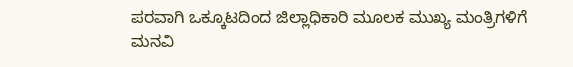ಪರವಾಗಿ ಒಕ್ಕೂಟದಿಂದ ಜಿಲ್ಲಾಧಿಕಾರಿ ಮೂಲಕ ಮುಖ್ಯ ಮಂತ್ರಿಗಳಿಗೆ ಮನವಿ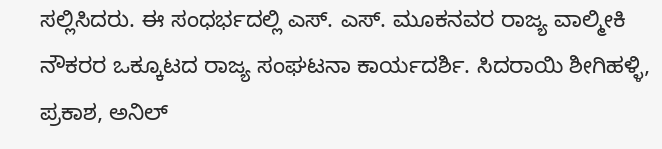ಸಲ್ಲಿಸಿದರು. ಈ ಸಂಧರ್ಭದಲ್ಲಿ ಎಸ್. ಎಸ್. ಮೂಕನವರ ರಾಜ್ಯ ವಾಲ್ಮೀಕಿ ನೌಕರರ ಒಕ್ಕೂಟದ ರಾಜ್ಯ ಸಂಘಟನಾ ಕಾರ್ಯದರ್ಶಿ. ಸಿದರಾಯಿ ಶೀಗಿಹಳ್ಳಿ, ಪ್ರಕಾಶ, ಅನಿಲ್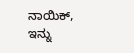ನಾಯಿಕ್, ಇನ್ನು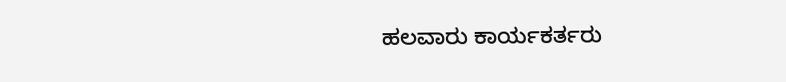ಹಲವಾರು ಕಾರ್ಯಕರ್ತರು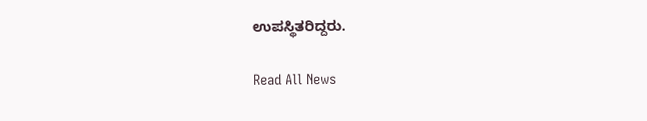ಉಪಸ್ಥಿತರಿದ್ದರು.

Read All News